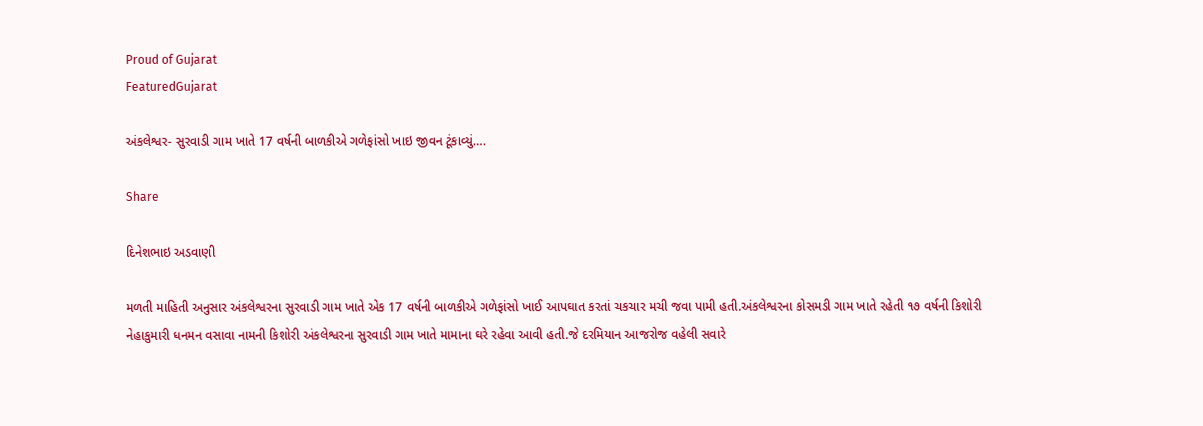Proud of Gujarat
FeaturedGujarat

અંકલેશ્વર- સુરવાડી ગામ ખાતે 17 વર્ષની બાળકીએ ગળેફાંસો ખાઇ જીવન ટૂંકાવ્યું….

Share

દિનેશભાઇ અડવાણી

મળતી માહિતી અનુસાર અંકલેશ્વરના સુરવાડી ગામ ખાતે એક 17 વર્ષની બાળકીએ ગળેફાંસો ખાઈ આપઘાત કરતાં ચકચાર મચી જવા પામી હતી.અંકલેશ્વરના કોસમડી ગામ ખાતે રહેતી ૧૭ વર્ષની કિશોરી નેહાકુમારી ધનમન વસાવા નામની કિશોરી અંકલેશ્વરના સુરવાડી ગામ ખાતે મામાના ઘરે રહેવા આવી હતી.જે દરમિયાન આજરોજ વહેલી સવારે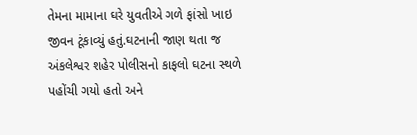તેમના મામાના ઘરે યુવતીએ ગળે ફાંસો ખાઇ જીવન ટૂંકાવ્યું હતું.ઘટનાની જાણ થતા જ અંકલેશ્વર શહેર પોલીસનો કાફલો ઘટના સ્થળે પહોંચી ગયો હતો અને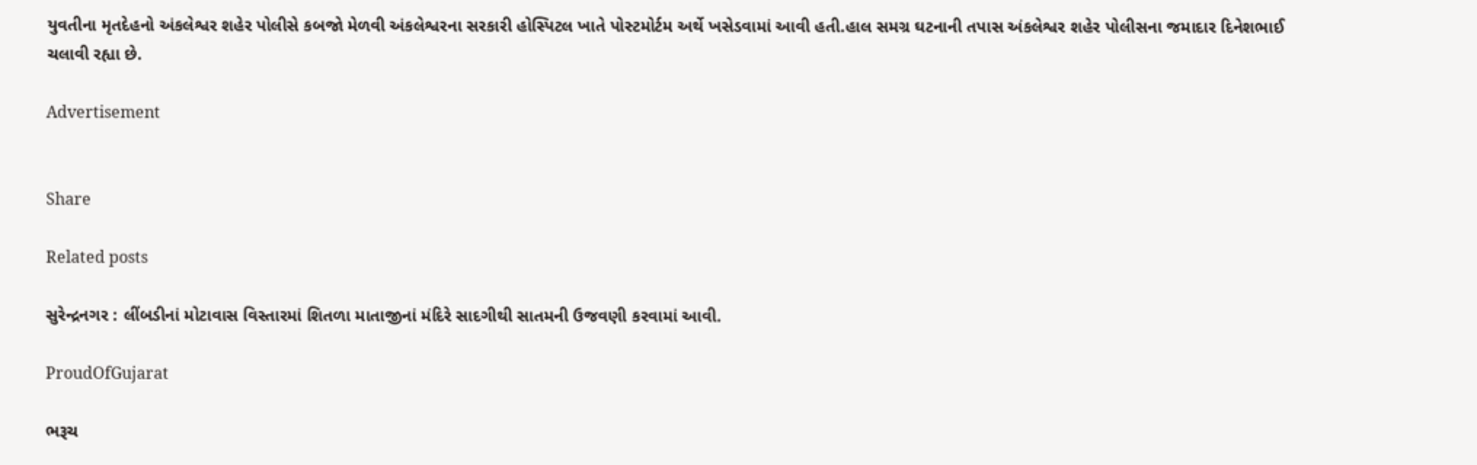યુવતીના મૃતદેહનો અંકલેશ્વર શહેર પોલીસે કબજો મેળવી અંકલેશ્વરના સરકારી હોસ્પિટલ ખાતે પોસ્ટમોર્ટમ અર્થે ખસેડવામાં આવી હતી.હાલ સમગ્ર ઘટનાની તપાસ અંકલેશ્વર શહેર પોલીસના જમાદાર દિનેશભાઈ ચલાવી રહ્યા છે.

Advertisement


Share

Related posts

સુરેન્દ્રનગર : લીંબડીનાં મોટાવાસ વિસ્તારમાં શિતળા માતાજીનાં મંદિરે સાદગીથી સાતમની ઉજવણી કરવામાં આવી.

ProudOfGujarat

ભરૂચ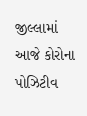જીલ્લામાં આજે કોરોના પોઝિટીવ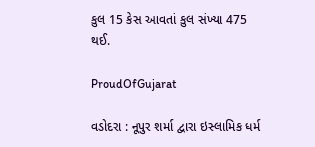કુલ 15 કેસ આવતાં કુલ સંખ્યા 475 થઈ.

ProudOfGujarat

વડોદરા : નૂપુર શર્મા દ્વારા ઇસ્લામિક ધર્મ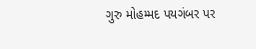ગુરુ મોહમ્મદ પયગંબર પર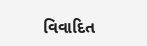વિવાદિત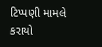ટિપ્પણી મામલે કરાયો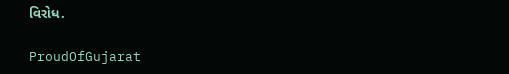વિરોધ.

ProudOfGujarat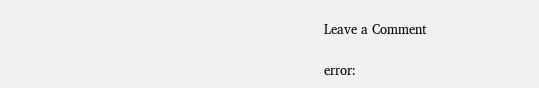Leave a Comment

error: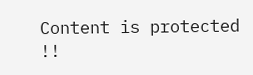Content is protected !!